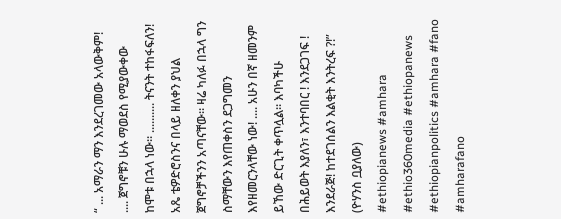“ ... አማራን ማን እንደረገመው አላውቅም! .... ጀግኖቹን ሁሉ ማወደስ የሚያውቀው ከሞቱ በኋላ ነው። .......... ትናንት ተከፋፍለን! አጼ ቴዎድሮስንና በላይ ዘለቀን ያህል ጀግኖቻችንን አጣናቸው። ዛሬ ካለፉ በኋላ ግን ስማቸውን እየጠቀስን ደጋግመን እየዘመርንላቸው ነው! .... አሁን በኛ ዘመንም ይኸው ድርጊት ቀጥሏል። እባካችሁ በሕይወት እያለን፣ እንተባበር ! እንደጋገፍ ! እንደራጅ! ከተደገሰልን እልቂት እንትረፍ ?!”
(ዮሃንስ ቧያለው)
#ethiopianews #amhara #ethio360media #ethiopanews #ethiopianpolitics #amhara #fano #amharafano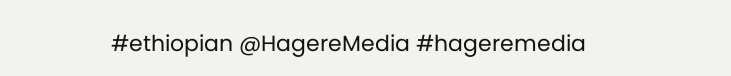#ethiopian @HagereMedia #hageremedia